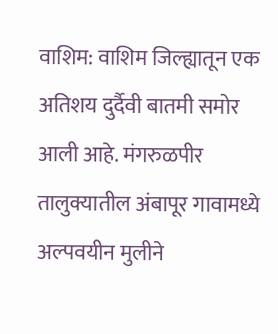वाशिम: वाशिम जिल्ह्यातून एक अतिशय दुर्दैवी बातमी समोर आली आहे. मंगरुळपीर तालुक्यातील अंबापूर गावामध्ये अल्पवयीन मुलीने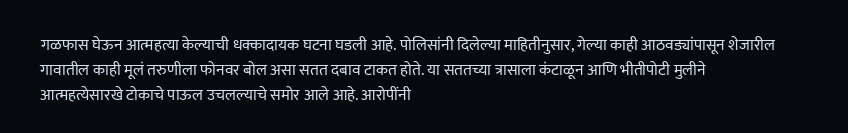गळफास घेऊन आत्महत्या केल्याची धक्कादायक घटना घडली आहे. पोलिसांनी दिलेल्या माहितीनुसार, गेल्या काही आठवड्यांपासून शेजारील गावातील काही मूलं तरुणीला फोनवर बोल असा सतत दबाव टाकत होते. या सततच्या त्रासाला कंटाळून आणि भीतीपोटी मुलीने आत्महत्येसारखे टोकाचे पाऊल उचलल्याचे समोर आले आहे. आरोपींनी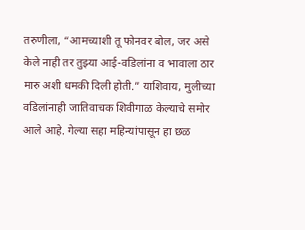तरुणीला, “आमच्याशी तू फोनवर बोल, जर असे केले नाही तर तुझ्या आई-वडिलांना व भावाला ठार मारु अशी धमकी दिली होती.” याशिवाय, मुलीच्या वडिलांनाही जातिवाचक शिवीगाळ केल्याचे समोर आले आहे. गेल्या सहा महिन्यांपासून हा छळ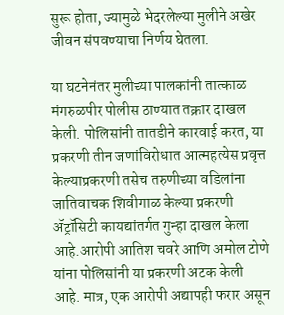सुरू होता, ज्यामुळे भेदरलेल्या मुलीने अखेर जीवन संपवण्याचा निर्णय घेतला.

या घटनेनंतर मुलीच्या पालकांनी तात्काळ मंगरुळपीर पोलीस ठाण्यात तक्रार दाखल केली. पोलिसांनी तातडीने कारवाई करत, या प्रकरणी तीन जणांविरोधात आत्महत्येस प्रवृत्त केल्याप्रकरणी तसेच तरुणीच्या वडिलांना जातिवाचक शिवीगाळ केल्या प्रकरणी ॲट्रॉसिटी कायद्यांतर्गत गुन्हा दाखल केला आहे.आरोपी आतिश चवरे आणि अमोल टोणे यांना पोलिसांनी या प्रकरणी अटक केली आहे. मात्र, एक आरोपी अद्यापही फरार असून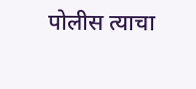पोलीस त्याचा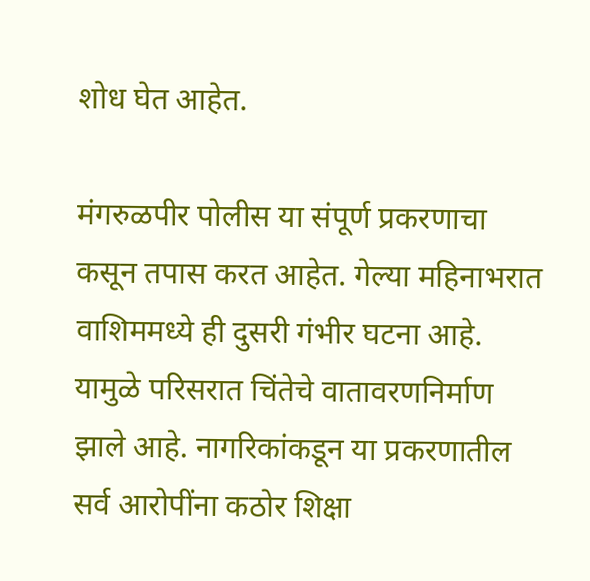शोध घेत आहेत.

मंगरुळपीर पोलीस या संपूर्ण प्रकरणाचा कसून तपास करत आहेत. गेल्या महिनाभरात वाशिममध्ये ही दुसरी गंभीर घटना आहे. यामुळे परिसरात चिंतेचे वातावरणनिर्माण झाले आहे. नागरिकांकडून या प्रकरणातील सर्व आरोपींना कठोर शिक्षा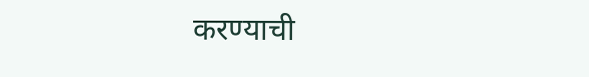करण्याची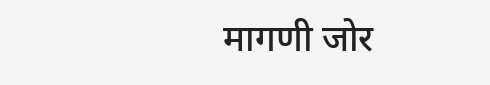मागणी जोर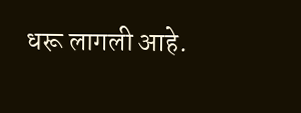धरू लागली आहे.